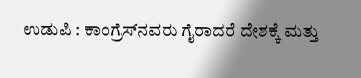ಉಡುಪಿ : ಕಾಂಗ್ರೆಸ್‌ನವರು ಗೈರಾದರೆ ದೇಶಕ್ಕೆ ಮತ್ತು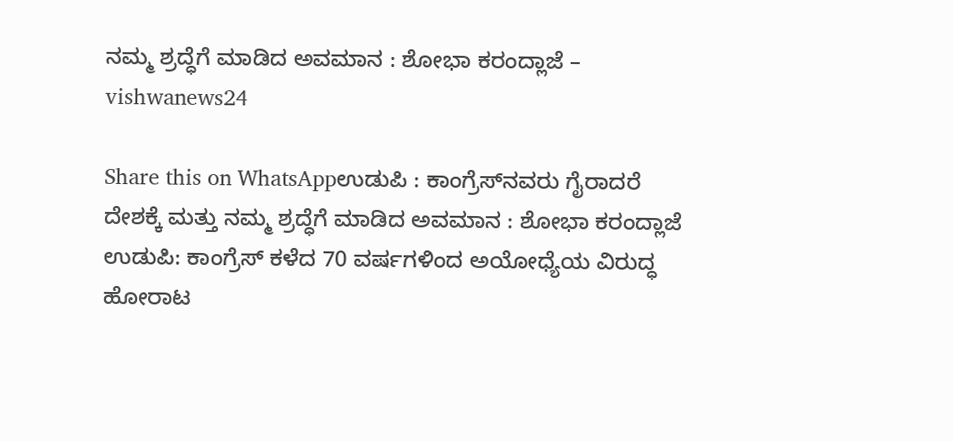ನಮ್ಮ ಶ್ರದ್ಧೆಗೆ ಮಾಡಿದ ಅವಮಾನ : ಶೋಭಾ ಕರಂದ್ಲಾಜೆ – vishwanews24

Share this on WhatsAppಉಡುಪಿ : ಕಾಂಗ್ರೆಸ್‌ನವರು ಗೈರಾದರೆ ದೇಶಕ್ಕೆ ಮತ್ತು ನಮ್ಮ ಶ್ರದ್ಧೆಗೆ ಮಾಡಿದ ಅವಮಾನ : ಶೋಭಾ ಕರಂದ್ಲಾಜೆ ಉಡುಪಿ: ಕಾಂಗ್ರೆಸ್‌ ಕಳೆದ 70 ವರ್ಷಗಳಿಂದ ಅಯೋಧ್ಯೆಯ ವಿರುದ್ಧ ಹೋರಾಟ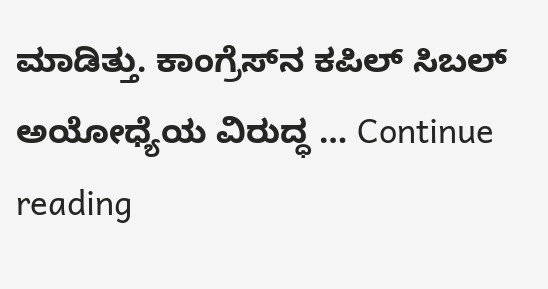ಮಾಡಿತ್ತು. ಕಾಂಗ್ರೆಸ್‌ನ ಕಪಿಲ್‌ ಸಿಬಲ್‌ ಅಯೋಧ್ಯೆಯ ವಿರುದ್ಧ … Continue reading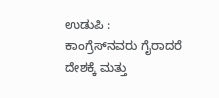ಉಡುಪಿ : ಕಾಂಗ್ರೆಸ್‌ನವರು ಗೈರಾದರೆ ದೇಶಕ್ಕೆ ಮತ್ತು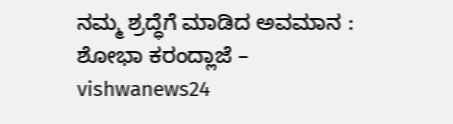ನಮ್ಮ ಶ್ರದ್ಧೆಗೆ ಮಾಡಿದ ಅವಮಾನ : ಶೋಭಾ ಕರಂದ್ಲಾಜೆ – vishwanews24